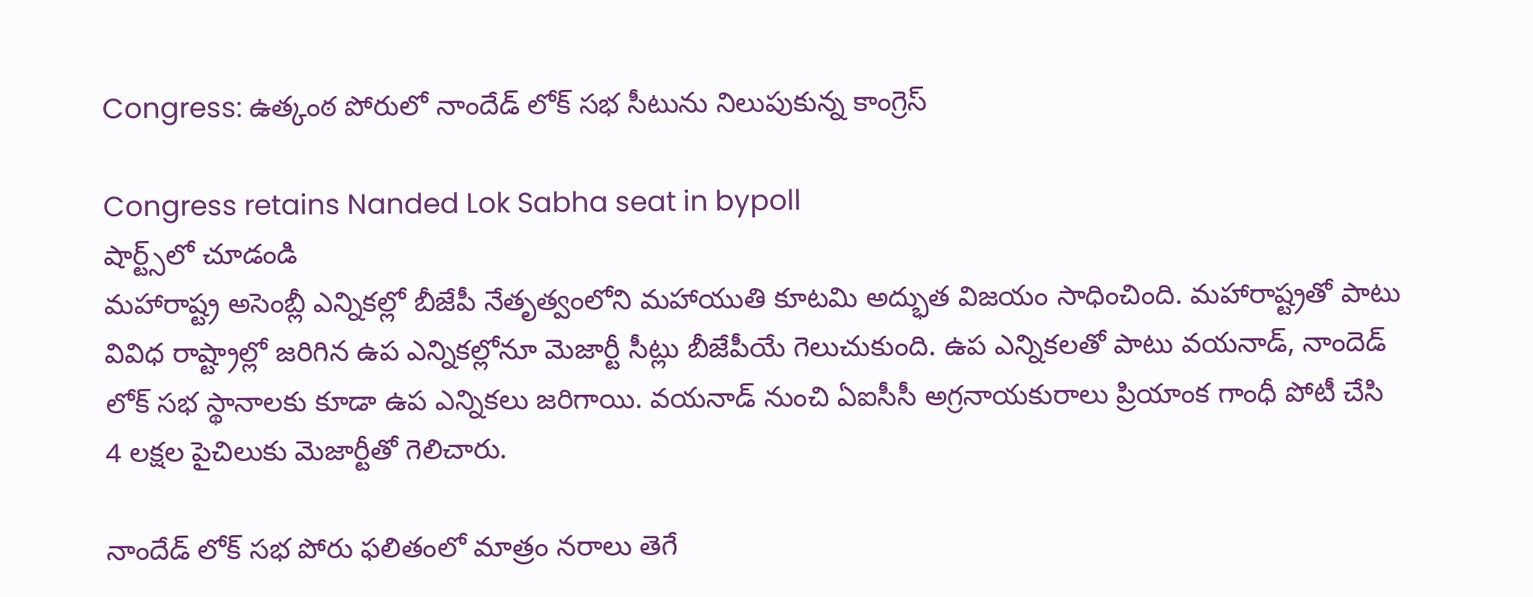Congress: ఉత్కంఠ పోరులో నాందేడ్ లోక్ సభ సీటును నిలుపుకున్న కాంగ్రెస్

Congress retains Nanded Lok Sabha seat in bypoll
షార్ట్స్‌లో చూడండి
మహారాష్ట్ర అసెంబ్లీ ఎన్నికల్లో బీజేపీ నేతృత్వంలోని మహాయుతి కూటమి అద్భుత విజయం సాధించింది. మహారాష్ట్రతో పాటు వివిధ రాష్ట్రాల్లో జరిగిన ఉప ఎన్నికల్లోనూ మెజార్టీ సీట్లు బీజేపీయే గెలుచుకుంది. ఉప ఎన్నికలతో పాటు వయనాడ్, నాందెడ్ లోక్ సభ స్థానాలకు కూడా ఉప ఎన్నికలు జరిగాయి. వయనాడ్ నుంచి ఏఐసీసీ అగ్రనాయకురాలు ప్రియాంక గాంధీ పోటీ చేసి 4 లక్షల పైచిలుకు మెజార్టీతో గెలిచారు.

నాందేడ్ లోక్ సభ పోరు ఫలితంలో మాత్రం నరాలు తెగే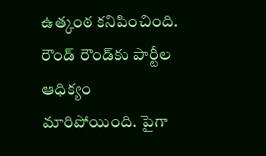ఉత్కంఠ కనిపించింది. రౌండ్ రౌండ్‌కు పార్టీల ఆధిక్యం మారిపోయింది. పైగా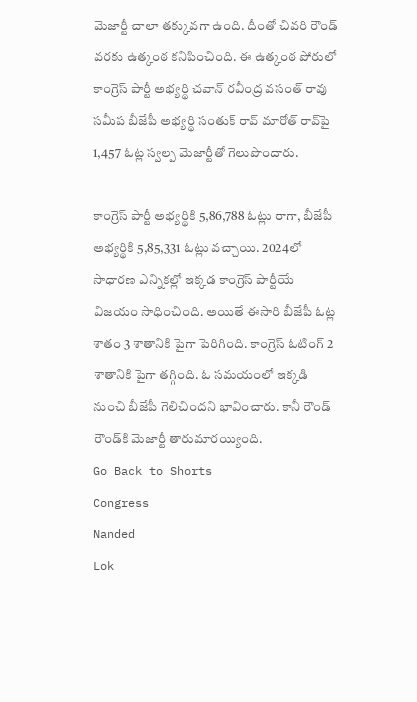మెజార్టీ చాలా తక్కువగా ఉంది. దీంతో చివరి రౌండ్ వరకు ఉత్కంఠ కనిపించింది. ఈ ఉత్కంఠ పోరులో కాంగ్రెస్ పార్టీ అభ్యర్థి చవాన్ రవీంద్ర వసంత్ రావు సమీప బీజేపీ అభ్యర్థి సంతుక్ రావ్ మారోత్ రావ్‌పై 1,457 ఓట్ల స్వల్ప మెజార్టీతో గెలుపొందారు.

కాంగ్రెస్ పార్టీ అభ్యర్థికి 5,86,788 ఓట్లు రాగా, బీజేపీ అభ్యర్థికి 5,85,331 ఓట్లు వచ్చాయి. 2024లో సాధారణ ఎన్నికల్లో ఇక్కడ కాంగ్రెస్ పార్టీయే విజయం సాధించింది. అయితే ఈసారి బీజేపీ ఓట్ల శాతం 3 శాతానికి పైగా పెరిగింది. కాంగ్రెస్ ఓటింగ్ 2 శాతానికి పైగా తగ్గింది. ఓ సమయంలో ఇక్కడి నుంచి బీజేపీ గెలిచిందని భావించారు. కానీ రౌండ్ రౌండ్‌కి మెజార్టీ తారుమారయ్యింది.
Go Back to Shorts
Congress
Nanded
Lok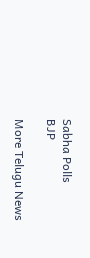Sabha Polls
BJP

More Telugu News